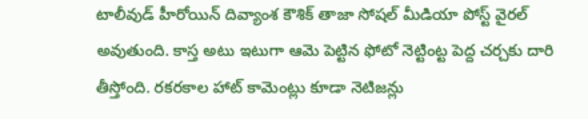టాలీవుడ్ హీరోయిన్ దివ్యాంశ కౌశిక్ తాజా సోషల్ మీడియా పోస్ట్ వైరల్ అవుతుంది. కాస్త అటు ఇటుగా ఆమె పెట్టిన ఫోటో నెట్టింట్ట పెద్ద చర్చకు దారి తీస్తోంది. రకరకాల హాట్ కామెంట్లు కూడా నెటిజన్లు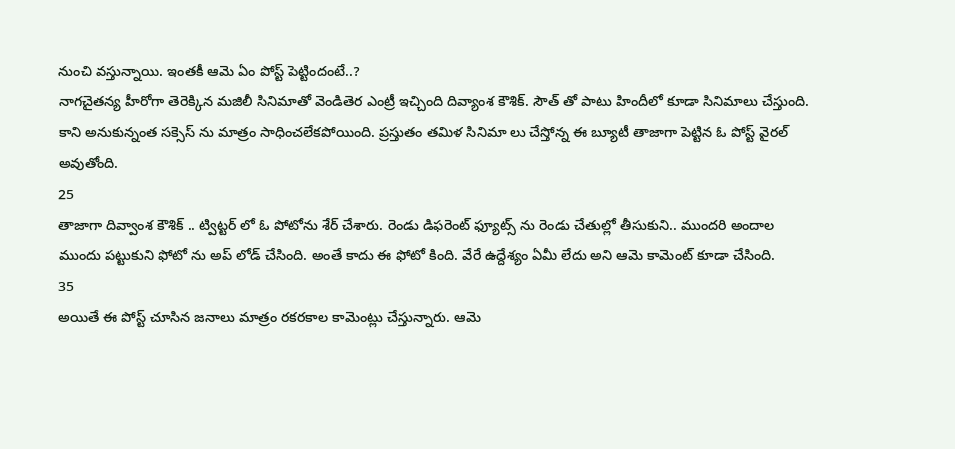నుంచి వస్తున్నాయి. ఇంతకీ ఆమె ఏం పోస్ట్ పెట్టిందంటే..?
నాగచైతన్య హీరోగా తెరెక్కిన మజిలీ సినిమాతో వెండితెర ఎంట్రీ ఇచ్చింది దివ్యాంశ కౌశిక్. సౌత్ తో పాటు హిందీలో కూడా సినిమాలు చేస్తుంది. కాని అనుకున్నంత సక్సెస్ ను మాత్రం సాధించలేకపోయింది. ప్రస్తుతం తమిళ సినిమా లు చేస్తోన్న ఈ బ్యూటీ తాజాగా పెట్టిన ఓ పోస్ట్ వైరల్ అవుతోంది.
25
తాజాగా దివ్వాంశ కౌశిక్ .. ట్విట్టర్ లో ఓ పోటోను శేర్ చేశారు. రెండు డిఫరెంట్ ఫ్యూట్స్ ను రెండు చేతుల్లో తీసుకుని.. ముందరి అందాల ముందు పట్టుకుని ఫోటో ను అప్ లోడ్ చేసింది. అంతే కాదు ఈ ఫోటో కింది. వేరే ఉద్దేశ్యం ఏమీ లేదు అని ఆమె కామెంట్ కూడా చేసింది.
35
అయితే ఈ పోస్ట్ చూసిన జనాలు మాత్రం రకరకాల కామెంట్లు చేస్తున్నారు. ఆమె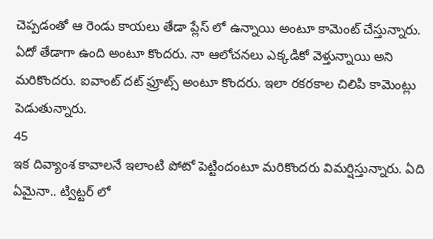చెప్పడంతో ఆ రెండు కాయలు తేడా ప్లేస్ లో ఉన్నాయి అంటూ కామెంట్ చేస్తున్నారు. ఏదో తేడాగా ఉంది అంటూ కొందరు. నా ఆలోచనలు ఎక్కడికో వెళ్తున్నాయి అని మరికొందరు. ఐవాంట్ దట్ ఫ్రూట్స్ అంటూ కొందరు. ఇలా రకరకాల చిలిపి కామెంట్లు పెడుతున్నారు.
45
ఇక దివ్యాంశ కావాలనే ఇలాంటి పోటో పెట్టిందంటూ మరికొందరు విమర్షిస్తున్నారు. ఏది ఏమైనా.. ట్విట్టర్ లో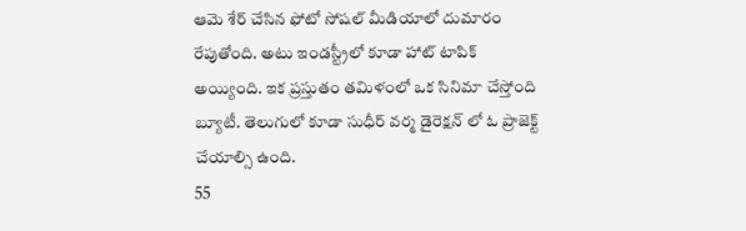ఆమె శేర్ చేసిన ఫోటో సోషల్ మీడియాలో దుమారం రేపుతోంది. అటు ఇండస్ట్రీలో కూడా హాట్ టాపిక్ అయ్యింది. ఇక ప్రస్తుతం తమిళంలో ఒక సినిమా చేస్తోంది బ్యూటీ. తెలుగులో కూడా సుధీర్ వర్మ డైరెక్షన్ లో ఓ ప్రాజెక్ట్ చేయాల్సి ఉంది.
55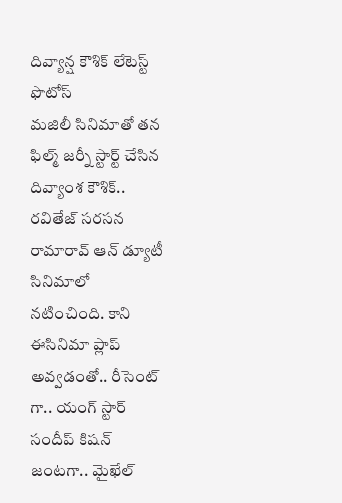దివ్యాన్ష కౌశిక్ లేటెస్ట్ ఫొటోస్
మజిలీ సినిమాతో తన ఫిల్మ్ జర్నీ స్టార్ట్ చేసిన దివ్యాంశ కౌశిక్.. రవితేజ్ సరసన రామారావ్ ఆన్ డ్యూటీ సినిమాలో నటించింది. కాని ఈసినిమా ప్లాప్ అవ్వడంతో.. రీసెంట్ గా.. యంగ్ స్టార్ సందీప్ కిషన్ జంటగా.. మైఖేల్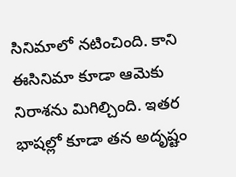సినిమాలో నటించింది. కాని ఈసినిమా కూడా ఆమెకు నిరాశను మిగిల్చింది. ఇతర భాషల్లో కూడా తన అదృష్టం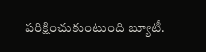పరిక్షించుకుంటుంది బ్యూటీ.